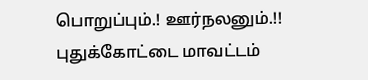பொறுப்பும்.! ஊர்நலனும்.!!
புதுக்கோட்டை மாவட்டம்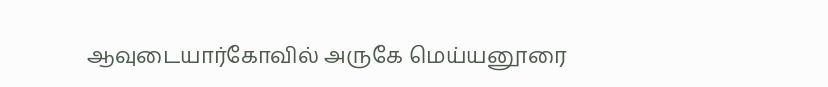ஆவுடையார்கோவில் அருகே மெய்யனூரை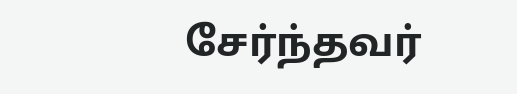சேர்ந்தவர்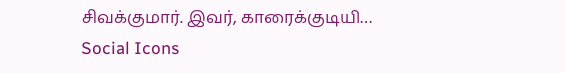சிவக்குமார். இவர், காரைக்குடியி…
Social Icons